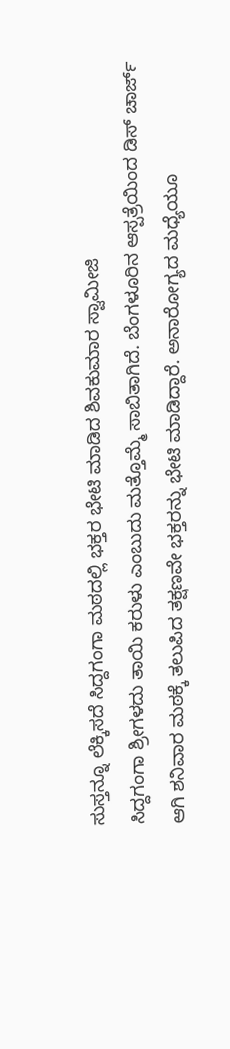ಸುಸ್ತನ್ನೂ ಲೆಕ್ಕಿಸದೆ ಸಿದ್ದಗಂಗಾ ಮಠದಲ್ಲಿ ಭಕ್ತರ ಭೇಟಿ ಮಾಡಿದ ಶಿವಕುಮಾರ ಸ್ವಾಮೀಜಿ
ಸಿದ್ದಗಂಗಾ ಶ್ರೀಗಳದು ತಾಯಿ ಕರುಳು ಎಂಬುದು ಮತ್ತೊಮ್ಮೆ ಸಾಬಿತಾಗಿದೆ. ಬೆಂಗಳೂರಿನ ಆಸ್ಪತ್ರೆಯಿಂದ ಡಿಸ್ ಚಾರ್ಜ್ ಆಗಿ ಶನಿವಾರ ಮಠಕ್ಕೆ ತಲುಪಿದ ತಕ್ಷಣವೇ ಭಕ್ತರನ್ನು ಭೇಟಿ ಮಾಡಿದ್ದಾರೆ. ಅನಾರೋಗ್ಯದ ಮಧ್ಯೆಯೂ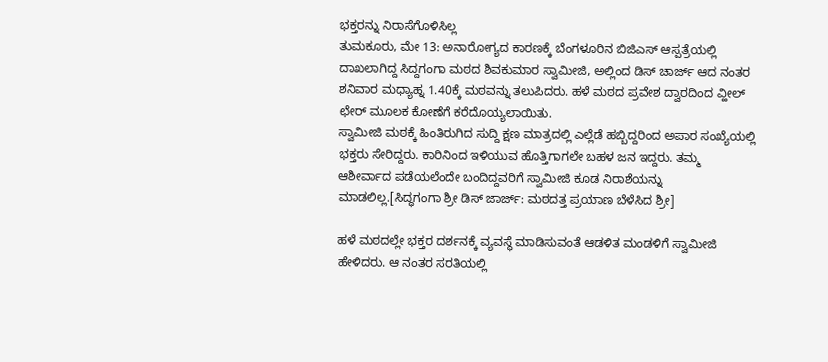ಭಕ್ತರನ್ನು ನಿರಾಸೆಗೊಳಿಸಿಲ್ಲ
ತುಮಕೂರು, ಮೇ 13: ಅನಾರೋಗ್ಯದ ಕಾರಣಕ್ಕೆ ಬೆಂಗಳೂರಿನ ಬಿಜಿಎಸ್ ಆಸ್ಪತ್ರೆಯಲ್ಲಿ ದಾಖಲಾಗಿದ್ದ ಸಿದ್ದಗಂಗಾ ಮಠದ ಶಿವಕುಮಾರ ಸ್ವಾಮೀಜಿ, ಅಲ್ಲಿಂದ ಡಿಸ್ ಚಾರ್ಜ್ ಆದ ನಂತರ ಶನಿವಾರ ಮಧ್ಯಾಹ್ನ 1.40ಕ್ಕೆ ಮಠವನ್ನು ತಲುಪಿದರು. ಹಳೆ ಮಠದ ಪ್ರವೇಶ ದ್ವಾರದಿಂದ ವ್ಹೀಲ್ ಛೇರ್ ಮೂಲಕ ಕೋಣೆಗೆ ಕರೆದೊಯ್ಯಲಾಯಿತು.
ಸ್ವಾಮೀಜಿ ಮಠಕ್ಕೆ ಹಿಂತಿರುಗಿದ ಸುದ್ದಿ ಕ್ಷಣ ಮಾತ್ರದಲ್ಲಿ ಎಲ್ಲೆಡೆ ಹಬ್ಬಿದ್ದರಿಂದ ಅಪಾರ ಸಂಖ್ಯೆಯಲ್ಲಿ ಭಕ್ತರು ಸೇರಿದ್ದರು. ಕಾರಿನಿಂದ ಇಳಿಯುವ ಹೊತ್ತಿಗಾಗಲೇ ಬಹಳ ಜನ ಇದ್ದರು. ತಮ್ಮ ಆಶೀರ್ವಾದ ಪಡೆಯಲೆಂದೇ ಬಂದಿದ್ದವರಿಗೆ ಸ್ವಾಮೀಜಿ ಕೂಡ ನಿರಾಶೆಯನ್ನು ಮಾಡಲಿಲ್ಲ.[ಸಿದ್ಧಗಂಗಾ ಶ್ರೀ ಡಿಸ್ ಜಾರ್ಜ್: ಮಠದತ್ತ ಪ್ರಯಾಣ ಬೆಳೆಸಿದ ಶ್ರೀ]

ಹಳೆ ಮಠದಲ್ಲೇ ಭಕ್ತರ ದರ್ಶನಕ್ಕೆ ವ್ಯವಸ್ಥೆ ಮಾಡಿಸುವಂತೆ ಆಡಳಿತ ಮಂಡಳಿಗೆ ಸ್ವಾಮೀಜಿ ಹೇಳಿದರು. ಆ ನಂತರ ಸರತಿಯಲ್ಲಿ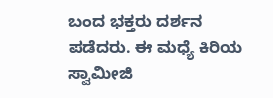ಬಂದ ಭಕ್ತರು ದರ್ಶನ ಪಡೆದರು. ಈ ಮಧ್ಯೆ ಕಿರಿಯ ಸ್ವಾಮೀಜಿ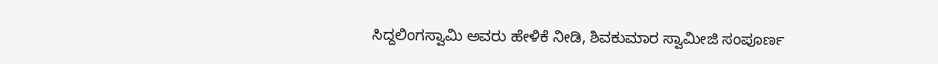ಸಿದ್ದಲಿಂಗಸ್ವಾಮಿ ಅವರು ಹೇಳಿಕೆ ನೀಡಿ, ಶಿವಕುಮಾರ ಸ್ವಾಮೀಜಿ ಸಂಪೂರ್ಣ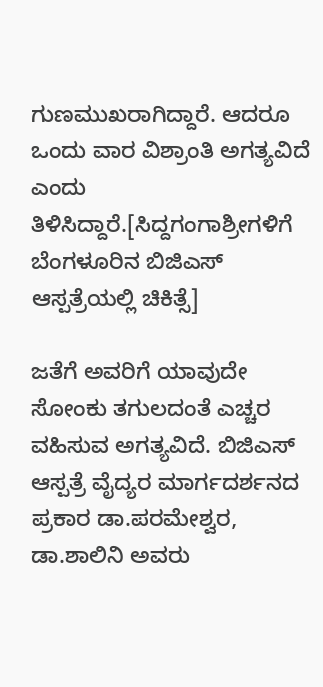ಗುಣಮುಖರಾಗಿದ್ದಾರೆ. ಆದರೂ ಒಂದು ವಾರ ವಿಶ್ರಾಂತಿ ಅಗತ್ಯವಿದೆ ಎಂದು ತಿಳಿಸಿದ್ದಾರೆ.[ಸಿದ್ದಗಂಗಾಶ್ರೀಗಳಿಗೆ ಬೆಂಗಳೂರಿನ ಬಿಜಿಎಸ್ ಆಸ್ಪತ್ರೆಯಲ್ಲಿ ಚಿಕಿತ್ಸೆ]

ಜತೆಗೆ ಅವರಿಗೆ ಯಾವುದೇ ಸೋಂಕು ತಗುಲದಂತೆ ಎಚ್ಚರ ವಹಿಸುವ ಅಗತ್ಯವಿದೆ. ಬಿಜಿಎಸ್ ಆಸ್ಪತ್ರೆ ವೈದ್ಯರ ಮಾರ್ಗದರ್ಶನದ ಪ್ರಕಾರ ಡಾ.ಪರಮೇಶ್ವರ, ಡಾ.ಶಾಲಿನಿ ಅವರು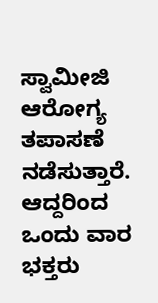ಸ್ವಾಮೀಜಿ ಆರೋಗ್ಯ ತಪಾಸಣೆ ನಡೆಸುತ್ತಾರೆ. ಆದ್ದರಿಂದ ಒಂದು ವಾರ ಭಕ್ತರು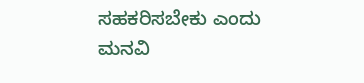ಸಹಕರಿಸಬೇಕು ಎಂದು ಮನವಿ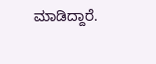ಮಾಡಿದ್ದಾರೆ.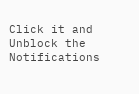Click it and Unblock the Notifications